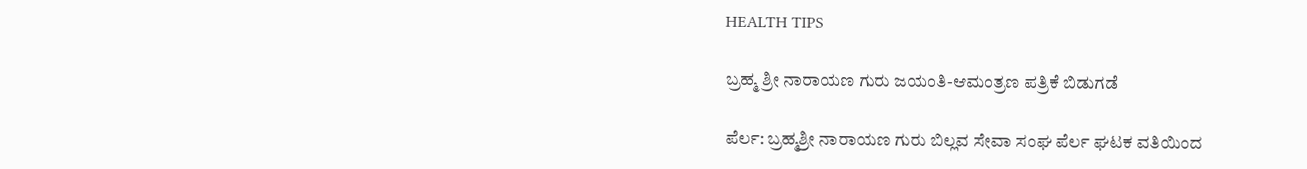HEALTH TIPS

ಬ್ರಹ್ಮ ಶ್ರೀ ನಾರಾಯಣ ಗುರು ಜಯಂತಿ-ಆಮಂತ್ರಣ ಪತ್ರಿಕೆ ಬಿಡುಗಡೆ

ಪೆರ್ಲ: ಬ್ರಹ್ಮಶ್ರೀ ನಾರಾಯಣ ಗುರು ಬಿಲ್ಲವ ಸೇವಾ ಸಂಘ ಪೆರ್ಲ ಘಟಕ ವತಿಯಿಂದ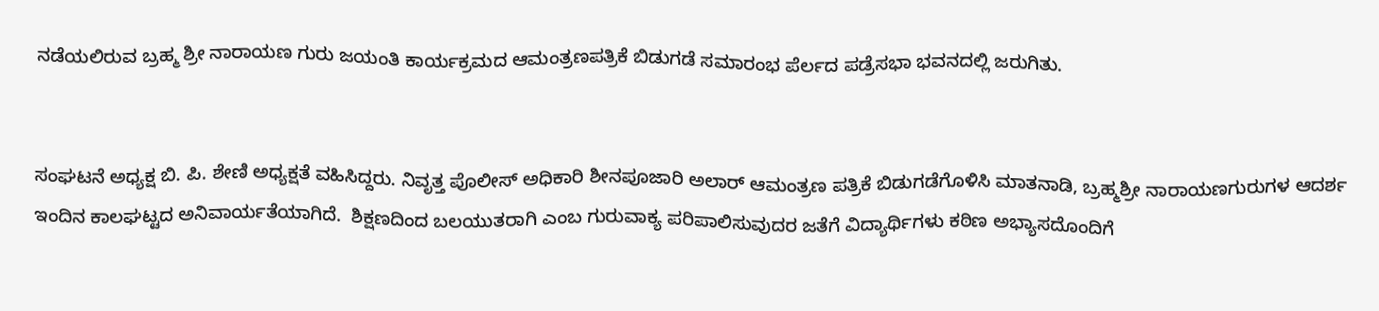ನಡೆಯಲಿರುವ ಬ್ರಹ್ಮ ಶ್ರೀ ನಾರಾಯಣ ಗುರು ಜಯಂತಿ ಕಾರ್ಯಕ್ರಮದ ಆಮಂತ್ರಣಪತ್ರಿಕೆ ಬಿಡುಗಡೆ ಸಮಾರಂಭ ಪೆರ್ಲದ ಪಡ್ರೆಸಭಾ ಭವನದಲ್ಲಿ ಜರುಗಿತು.


ಸಂಘಟನೆ ಅಧ್ಯಕ್ಷ ಬಿ. ಪಿ. ಶೇಣಿ ಅಧ್ಯಕ್ಷತೆ ವಹಿಸಿದ್ದರು. ನಿವೃತ್ತ ಪೊಲೀಸ್ ಅಧಿಕಾರಿ ಶೀನಪೂಜಾರಿ ಅಲಾರ್ ಆಮಂತ್ರಣ ಪತ್ರಿಕೆ ಬಿಡುಗಡೆಗೊಳಿಸಿ ಮಾತನಾಡಿ, ಬ್ರಹ್ಮಶ್ರೀ ನಾರಾಯಣಗುರುಗಳ ಆದರ್ಶ ಇಂದಿನ ಕಾಲಘಟ್ಟದ ಅನಿವಾರ್ಯತೆಯಾಗಿದೆ.  ಶಿಕ್ಷಣದಿಂದ ಬಲಯುತರಾಗಿ ಎಂಬ ಗುರುವಾಕ್ಯ ಪರಿಪಾಲಿಸುವುದರ ಜತೆಗೆ ವಿದ್ಯಾರ್ಥಿಗಳು ಕಠಿಣ ಅಭ್ಯಾಸದೊಂದಿಗೆ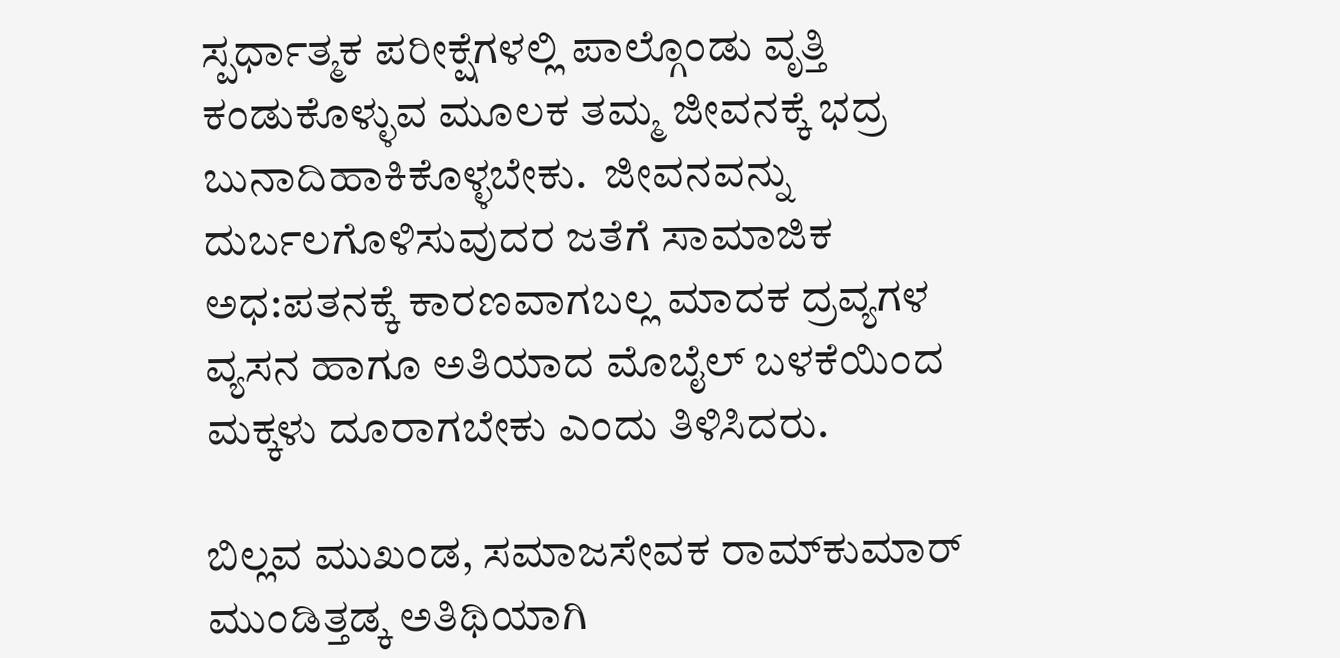ಸ್ಪರ್ಧಾತ್ಮಕ ಪರೀಕ್ಷೆಗಳಲ್ಲಿ ಪಾಲ್ಗೊಂಡು ವೃತ್ತಿ ಕಂಡುಕೊಳ್ಳುವ ಮೂಲಕ ತಮ್ಮ ಜೀವನಕ್ಕೆ ಭದ್ರ ಬುನಾದಿಹಾಕಿಕೊಳ್ಳಬೇಕು.  ಜೀವನವನ್ನು ದುರ್ಬಲಗೊಳಿಸುವುದರ ಜತೆಗೆ ಸಾಮಾಜಿಕ ಅಧ:ಪತನಕ್ಕೆ ಕಾರಣವಾಗಬಲ್ಲ ಮಾದಕ ದ್ರವ್ಯಗಳ ವ್ಯಸನ ಹಾಗೂ ಅತಿಯಾದ ಮೊಬೈಲ್ ಬಳಕೆಯಿಂದ ಮಕ್ಕಳು ದೂರಾಗಬೇಕು ಎಂದು ತಿಳಿಸಿದರು.

ಬಿಲ್ಲವ ಮುಖಂಡ, ಸಮಾಜಸೇವಕ ರಾಮ್‍ಕುಮಾರ್ ಮುಂಡಿತ್ತಡ್ಕ ಅತಿಥಿಯಾಗಿ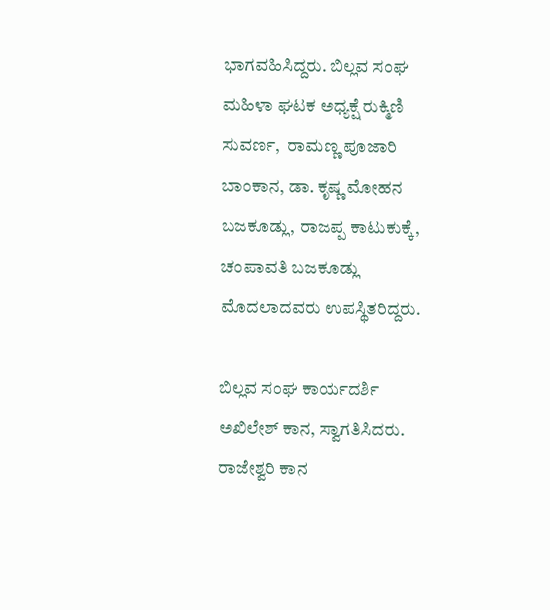ಭಾಗವಹಿಸಿದ್ದರು. ಬಿಲ್ಲವ ಸಂಘ ಮಹಿಳಾ ಘಟಕ ಅಧ್ಯಕ್ಷೆ ರುಕ್ಮಿಣಿ ಸುವರ್ಣ,  ರಾಮಣ್ಣ ಪೂಜಾರಿ ಬಾಂಕಾನ, ಡಾ. ಕೃಷ್ಣ ಮೋಹನ ಬಜಕೂಡ್ಲು, ರಾಜಪ್ಪ ಕಾಟುಕುಕ್ಕೆ, ಚಂಪಾವತಿ ಬಜಕೂಡ್ಲು ಮೊದಲಾದವರು ಉಪಸ್ಥಿತರಿದ್ದರು.

ಬಿಲ್ಲವ ಸಂಘ ಕಾರ್ಯದರ್ಶಿ ಅಖಿಲೇಶ್ ಕಾನ, ಸ್ವಾಗತಿಸಿದರು. ರಾಜೇಶ್ವರಿ ಕಾನ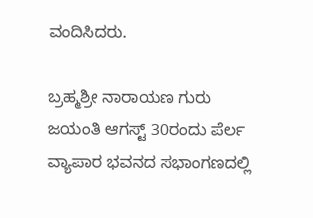ವಂದಿಸಿದರು.

ಬ್ರಹ್ಮಶ್ರೀ ನಾರಾಯಣ ಗುರು ಜಯಂತಿ ಆಗಸ್ಟ್ 30ರಂದು ಪೆರ್ಲ ವ್ಯಾಪಾರ ಭವನದ ಸಭಾಂಗಣದಲ್ಲಿ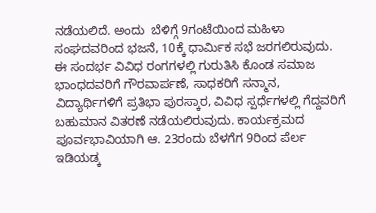ನಡೆಯಲಿದೆ. ಅಂದು  ಬೆಳಿಗ್ಗೆ 9ಗಂಟೆಯಿಂದ ಮಹಿಳಾ ಸಂಘದವರಿಂದ ಭಜನೆ, 10ಕ್ಕೆ ಧಾರ್ಮಿಕ ಸಭೆ ಜರಗಲಿರುವುದು. ಈ ಸಂದರ್ಭ ವಿವಿಧ ರಂಗಗಳಲ್ಲಿ ಗುರುತಿಸಿ ಕೊಂಡ ಸಮಾಜ ಭಾಂಧದವರಿಗೆ ಗೌರವಾರ್ಪಣೆ, ಸಾಧಕರಿಗೆ ಸನ್ಮಾನ, ವಿದ್ಯಾರ್ಥಿಗಳಿಗೆ ಪ್ರತಿಭಾ ಪುರಸ್ಕಾರ, ವಿವಿಧ ಸ್ಪರ್ಧೆಗಳಲ್ಲಿ ಗೆದ್ದವರಿಗೆ ಬಹುಮಾನ ವಿತರಣೆ ನಡೆಯಲಿರುವುದು. ಕಾರ್ಯಕ್ರಮದ ಪೂರ್ವಭಾವಿಯಾಗಿ ಆ. 23ರಂದು ಬೆಳಗೆಗ 9ರಿಂದ ಪೆರ್ಲ ಇಡಿಯಡ್ಕ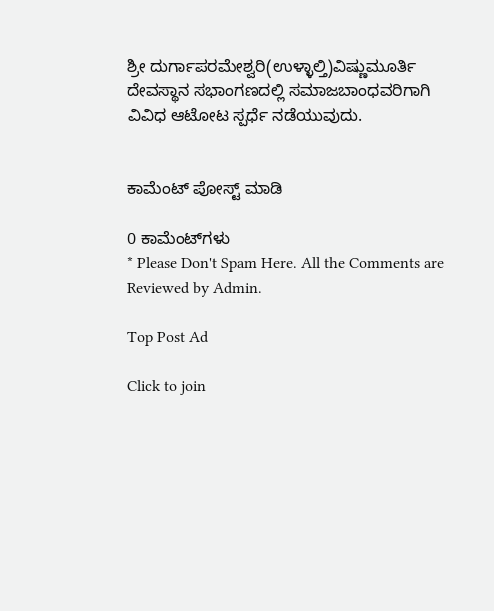ಶ್ರೀ ದುರ್ಗಾಪರಮೇಶ್ವರಿ(ಉಳ್ಳಾಲ್ತಿ)ವಿಷ್ಣುಮೂರ್ತಿ ದೇವಸ್ಥಾನ ಸಭಾಂಗಣದಲ್ಲಿ ಸಮಾಜಬಾಂಧವರಿಗಾಗಿ ವಿವಿಧ ಆಟೋಟ ಸ್ಪರ್ಧೆ ನಡೆಯುವುದು.


ಕಾಮೆಂಟ್‌‌ ಪೋಸ್ಟ್‌ ಮಾಡಿ

0 ಕಾಮೆಂಟ್‌ಗಳು
* Please Don't Spam Here. All the Comments are Reviewed by Admin.

Top Post Ad

Click to join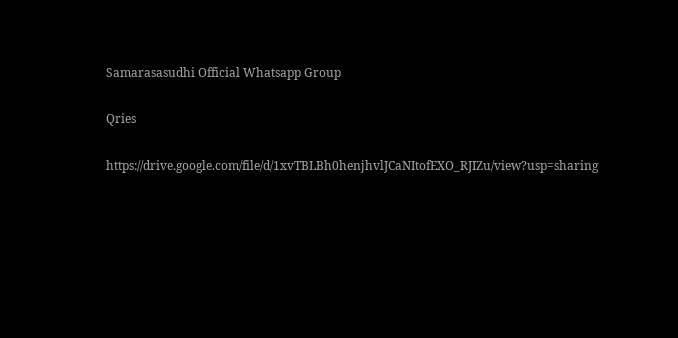Samarasasudhi Official Whatsapp Group

Qries

https://drive.google.com/file/d/1xvTBLBh0henjhvlJCaNItofEXO_RJIZu/view?usp=sharing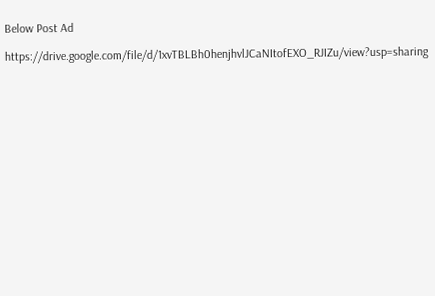Below Post Ad

https://drive.google.com/file/d/1xvTBLBh0henjhvlJCaNItofEXO_RJIZu/view?usp=sharing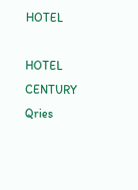HOTEL

HOTEL
CENTURY
Qries